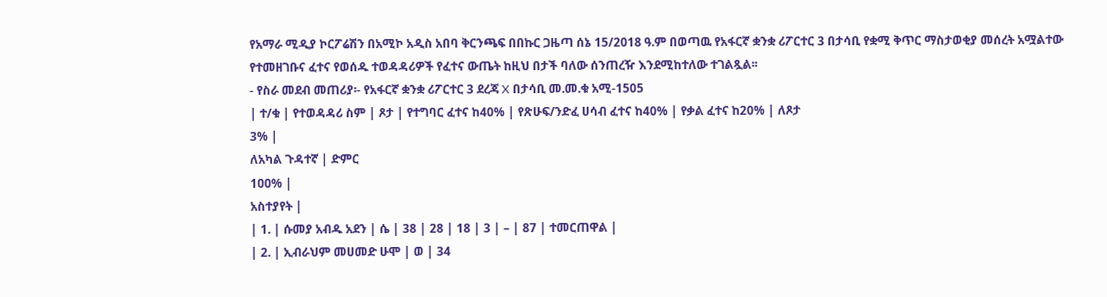የአማራ ሚዲያ ኮርፖሬሽን በአሚኮ አዲስ አበባ ቅርንጫፍ በበኩር ጋዜጣ ሰኔ 15/2018 ዓ.ም በወጣዉ የአፋርኛ ቋንቋ ሪፖርተር 3 በታሳቢ የቋሚ ቅጥር ማስታወቂያ መሰረት አሟልተው የተመዘገቡና ፈተና የወሰዱ ተወዳዳሪዎች የፈተና ውጤት ከዚህ በታች ባለው ሰንጠረዥ እንደሚከተለው ተገልጿል፡፡
- የስራ መደብ መጠሪያ፡- የአፋርኛ ቋንቋ ሪፖርተር 3 ደረጃ X በታሳቢ መ.መ.ቁ አሚ-1505
| ተ/ቁ | የተወዳዳሪ ስም | ጾታ | የተግባር ፈተና ከ40% | የጽሁፍ/ንድፈ ሀሳብ ፈተና ከ40% | የቃል ፈተና ከ20% | ለጾታ
3% |
ለአካል ጉዳተኛ | ድምር
1ዐዐ% |
አስተያየት |
| 1. | ሱመያ አብዱ አደን | ሴ | 38 | 28 | 18 | 3 | – | 87 | ተመርጠዋል |
| 2. | ኢብራህም መሀመድ ሁሞ | ወ | 34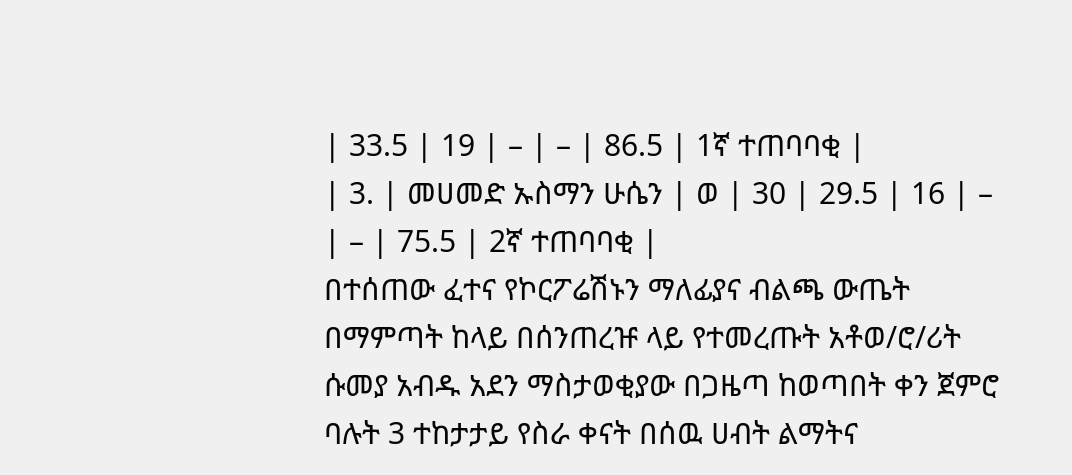| 33.5 | 19 | – | – | 86.5 | 1ኛ ተጠባባቂ |
| 3. | መሀመድ ኡስማን ሁሴን | ወ | 30 | 29.5 | 16 | – | – | 75.5 | 2ኛ ተጠባባቂ |
በተሰጠው ፈተና የኮርፖሬሽኑን ማለፊያና ብልጫ ውጤት በማምጣት ከላይ በሰንጠረዡ ላይ የተመረጡት አቶወ/ሮ/ሪት ሱመያ አብዱ አደን ማስታወቂያው በጋዜጣ ከወጣበት ቀን ጀምሮ ባሉት 3 ተከታታይ የስራ ቀናት በሰዉ ሀብት ልማትና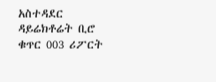አስተዳደር ዳይሬክቶሬት ቢሮ ቁጥር 003 ሪፖርት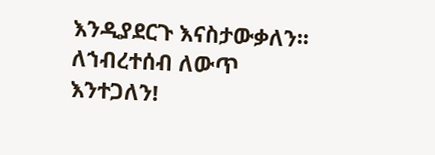እንዲያደርጉ እናስታውቃለን፡፡
ለኀብረተሰብ ለውጥ እንተጋለን!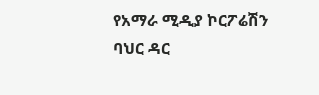የአማራ ሚዲያ ኮርፖሬሽን
ባህር ዳር